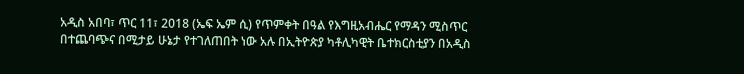አዲስ አበባ፣ ጥር 11፣ 2018 (ኤፍ ኤም ሲ) የጥምቀት በዓል የእግዚአብሔር የማዳን ሚስጥር በተጨባጭና በሚታይ ሁኔታ የተገለጠበት ነው አሉ በኢትዮጵያ ካቶሊካዊት ቤተክርስቲያን በአዲስ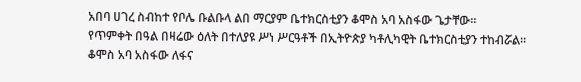አበባ ሀገረ ስብከተ የቦሌ ቡልቡላ ልበ ማርያም ቤተክርስቲያን ቆሞስ አባ አስፋው ጌታቸው።
የጥምቀት በዓል በዛሬው ዕለት በተለያዩ ሥነ ሥርዓቶች በኢትዮጵያ ካቶሊካዊት ቤተክርስቲያን ተከብሯል።
ቆሞስ አባ አስፋው ለፋና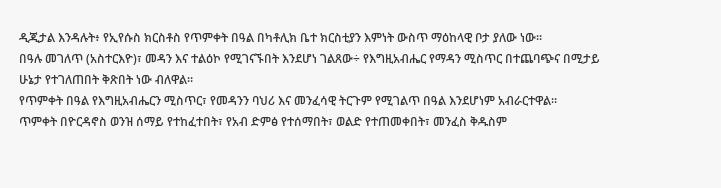ዲጂታል እንዳሉት፥ የኢየሱስ ክርስቶስ የጥምቀት በዓል በካቶሊክ ቤተ ክርስቲያን እምነት ውስጥ ማዕከላዊ ቦታ ያለው ነው።
በዓሉ መገለጥ (አስተርእዮ)፣ መዳን እና ተልዕኮ የሚገናኙበት እንደሆነ ገልጸው÷ የእግዚአብሔር የማዳን ሚስጥር በተጨባጭና በሚታይ ሁኔታ የተገለጠበት ቅጽበት ነው ብለዋል።
የጥምቀት በዓል የእግዚአብሔርን ሚስጥር፣ የመዳንን ባህሪ እና መንፈሳዊ ትርጉም የሚገልጥ በዓል እንደሆነም አብራርተዋል።
ጥምቀት በዮርዳኖስ ወንዝ ሰማይ የተከፈተበት፣ የአብ ድምፅ የተሰማበት፣ ወልድ የተጠመቀበት፣ መንፈስ ቅዱስም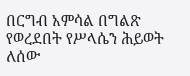በርግብ አምሳል በግልጽ የወረደበት የሥላሴን ሕይወት ለሰው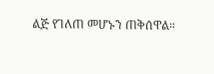ልጅ የገለጠ መሆኑን ጠቅሰዋል።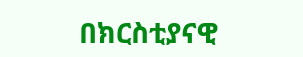በክርስቲያናዊ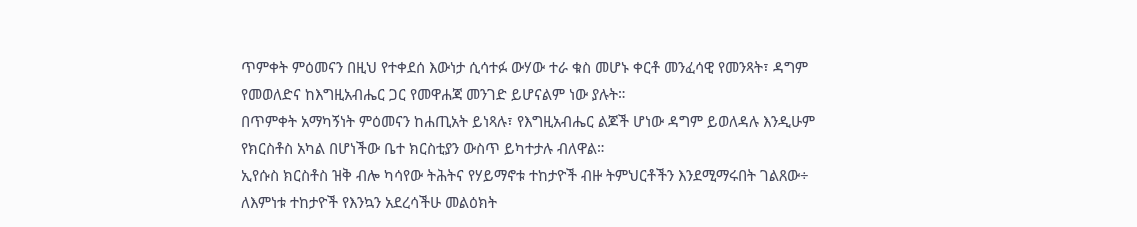ጥምቀት ምዕመናን በዚህ የተቀደሰ እውነታ ሲሳተፉ ውሃው ተራ ቁስ መሆኑ ቀርቶ መንፈሳዊ የመንጻት፣ ዳግም የመወለድና ከእግዚአብሔር ጋር የመዋሐጃ መንገድ ይሆናልም ነው ያሉት።
በጥምቀት አማካኝነት ምዕመናን ከሐጢአት ይነጻሉ፣ የእግዚአብሔር ልጆች ሆነው ዳግም ይወለዳሉ እንዲሁም የክርስቶስ አካል በሆነችው ቤተ ክርስቲያን ውስጥ ይካተታሉ ብለዋል።
ኢየሱስ ክርስቶስ ዝቅ ብሎ ካሳየው ትሕትና የሃይማኖቱ ተከታዮች ብዙ ትምህርቶችን እንደሚማሩበት ገልጸው÷ ለእምነቱ ተከታዮች የእንኳን አደረሳችሁ መልዕክት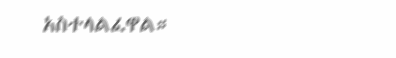አስተላልፈዋል።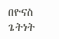በዮናስ ጌትነት